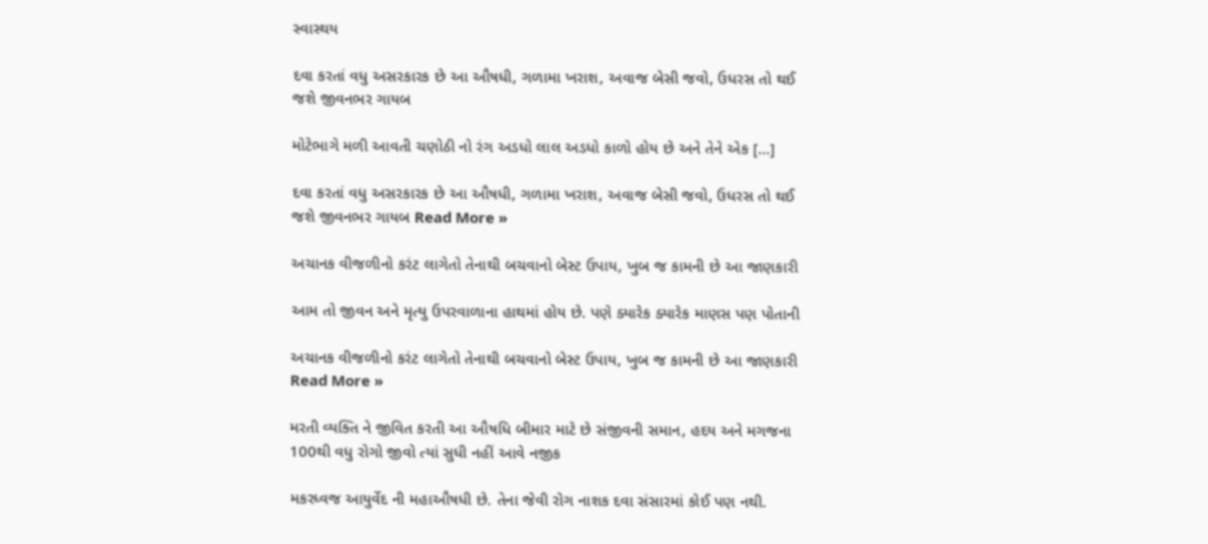સ્વાસ્થય

દવા કરતાં વધુ અસરકારક છે આ ઔષધી, ગળામા ખરાશ, અવાજ બેસી જવો, ઉધરસ તો થઈ જશે જીવનભર ગાયબ

મોટેભાગે મળી આવતી ચણોઠી નો રંગ અડધો લાલ અડધો કાળો હોય છે અને તેને એક […]

દવા કરતાં વધુ અસરકારક છે આ ઔષધી, ગળામા ખરાશ, અવાજ બેસી જવો, ઉધરસ તો થઈ જશે જીવનભર ગાયબ Read More »

અચાનક વીજળીનો કરંટ લાગેતો તેનાથી બચવાનો બેસ્ટ ઉપાય, ખુબ જ કામની છે આ જાણકારી

આમ તો જીવન અને મૃત્યુ ઉપરવાળાના હાથમાં હોય છે. પણે ક્યારેક ક્યારેક માણસ પણ પોતાની

અચાનક વીજળીનો કરંટ લાગેતો તેનાથી બચવાનો બેસ્ટ ઉપાય, ખુબ જ કામની છે આ જાણકારી Read More »

મરતી વ્યક્તિ ને જીવિત કરતી આ ઔષધિ બીમાર માટે છે સંજીવની સમાન, હદય અને મગજના 100થી વધુ રોગો જીવો ત્યાં સુધી નહીં આવે નજીક

મકરધ્વજ આયુર્વેદ ની મહાઔષધી છે. તેના જેવી રોગ નાશક દવા સંસારમાં કોઈ પણ નથી.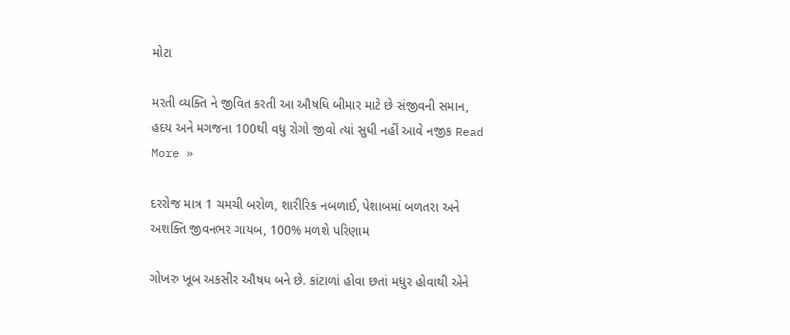મોટા

મરતી વ્યક્તિ ને જીવિત કરતી આ ઔષધિ બીમાર માટે છે સંજીવની સમાન, હદય અને મગજના 100થી વધુ રોગો જીવો ત્યાં સુધી નહીં આવે નજીક Read More »

દરરોજ માત્ર 1 ચમચી બરોળ, શારીરિક નબળાઈ, પેશાબમાં બળતરા અને અશક્તિ જીવનભર ગાયબ, 100% મળશે પરિણામ

ગોખરુ ખૂબ અકસીર ઔષધ બને છે. કાંટાળાં હોવા છતાં મધુર હોવાથી એને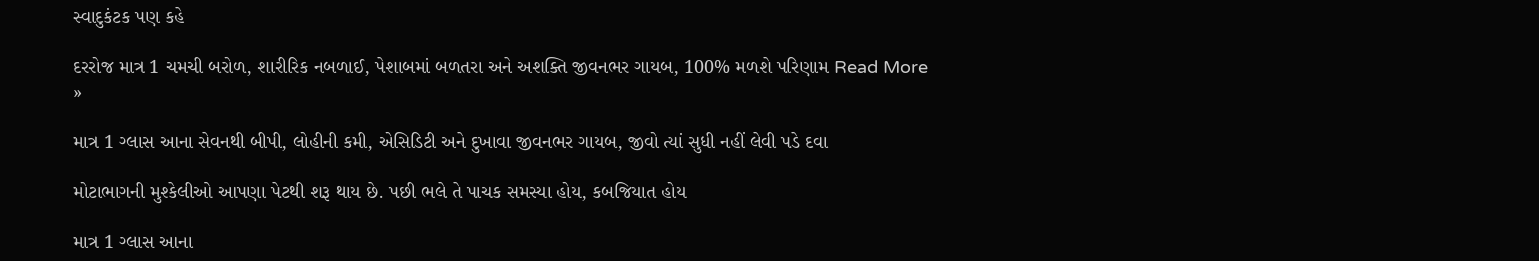સ્વાદુકંટક પણ કહે

દરરોજ માત્ર 1 ચમચી બરોળ, શારીરિક નબળાઈ, પેશાબમાં બળતરા અને અશક્તિ જીવનભર ગાયબ, 100% મળશે પરિણામ Read More »

માત્ર 1 ગ્લાસ આના સેવનથી બીપી, લોહીની કમી, એસિડિટી અને દુખાવા જીવનભર ગાયબ, જીવો ત્યાં સુધી નહીં લેવી પડે દવા

મોટાભાગની મુશ્કેલીઓ આપણા પેટથી શરૂ થાય છે. પછી ભલે તે પાચક સમસ્યા હોય, કબજિયાત હોય

માત્ર 1 ગ્લાસ આના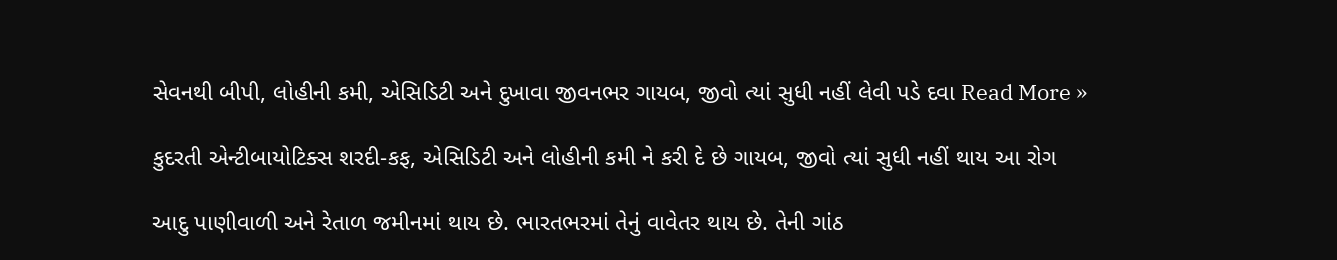સેવનથી બીપી, લોહીની કમી, એસિડિટી અને દુખાવા જીવનભર ગાયબ, જીવો ત્યાં સુધી નહીં લેવી પડે દવા Read More »

કુદરતી એન્ટીબાયોટિક્સ શરદી-કફ, એસિડિટી અને લોહીની કમી ને કરી દે છે ગાયબ, જીવો ત્યાં સુધી નહીં થાય આ રોગ

આદુ પાણીવાળી અને રેતાળ જમીનમાં થાય છે. ભારતભરમાં તેનું વાવેતર થાય છે. તેની ગાંઠ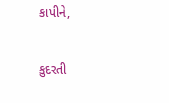કાપીને,

કુદરતી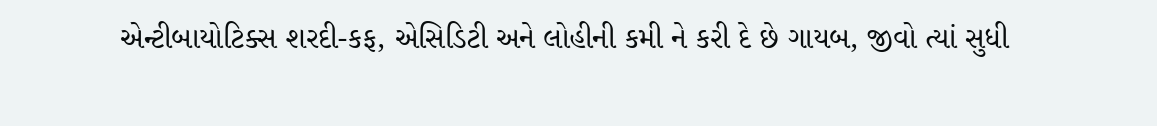એન્ટીબાયોટિક્સ શરદી-કફ, એસિડિટી અને લોહીની કમી ને કરી દે છે ગાયબ, જીવો ત્યાં સુધી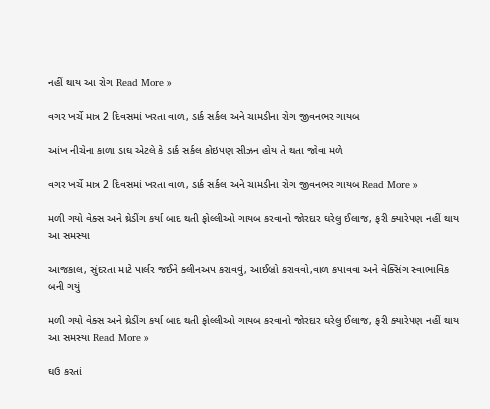નહીં થાય આ રોગ Read More »

વગર ખર્ચે માત્ર 2 દિવસમાં ખરતા વાળ, ડાર્ક સર્કલ અને ચામડીના રોગ જીવનભર ગાયબ

આંખ નીચેના કાળા ડાઘ એટલે કે ડાર્ક સર્કલ કોઇપણ સીઝન હોય તે થતા જોવા મળે

વગર ખર્ચે માત્ર 2 દિવસમાં ખરતા વાળ, ડાર્ક સર્કલ અને ચામડીના રોગ જીવનભર ગાયબ Read More »

મળી ગયો વેક્સ અને થ્રેડીંગ કર્યા બાદ થતી ફોલ્લીઓ ગાયબ કરવાનો જોરદાર ઘરેલુ ઈલાજ, ફરી ક્યારેપણ નહીં થાય આ સમસ્યા

આજકાલ, સુંદરતા માટે પાર્લર જઈને ક્લીનઅપ કરાવવું, આઈબ્રો કરાવવો,વાળ કપાવવા અને વેક્સિંગ સ્વાભાવિક બની ગયું

મળી ગયો વેક્સ અને થ્રેડીંગ કર્યા બાદ થતી ફોલ્લીઓ ગાયબ કરવાનો જોરદાર ઘરેલુ ઈલાજ, ફરી ક્યારેપણ નહીં થાય આ સમસ્યા Read More »

ઘઉ કરતાં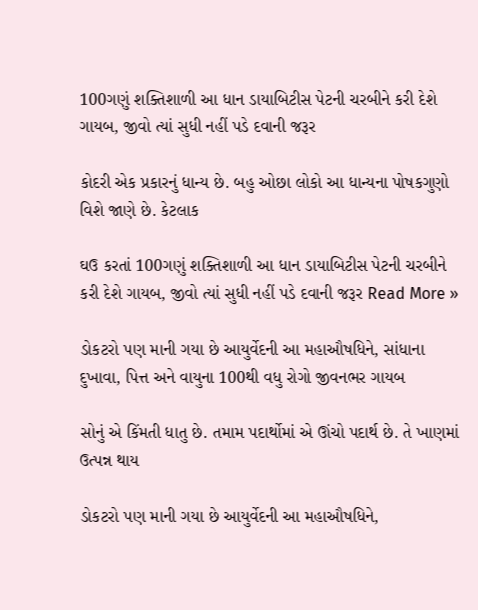100ગણું શક્તિશાળી આ ધાન ડાયાબિટીસ પેટની ચરબીને કરી દેશે ગાયબ, જીવો ત્યાં સુધી નહીં પડે દવાની જરૂર

કોદરી એક પ્રકારનું ધાન્ય છે. બહુ ઓછા લોકો આ ધાન્યના પોષકગુણો વિશે જાણે છે. કેટલાક

ઘઉ કરતાં 100ગણું શક્તિશાળી આ ધાન ડાયાબિટીસ પેટની ચરબીને કરી દેશે ગાયબ, જીવો ત્યાં સુધી નહીં પડે દવાની જરૂર Read More »

ડોકટરો પણ માની ગયા છે આયુર્વેદની આ મહાઔષધિને, સાંધાના દુખાવા, પિત્ત અને વાયુના 100થી વધુ રોગો જીવનભર ગાયબ

સોનું એ કિંમતી ધાતુ છે. તમામ પદાર્થોમાં એ ઊંચો પદાર્થ છે. તે ખાણમાં ઉત્પન્ન થાય

ડોકટરો પણ માની ગયા છે આયુર્વેદની આ મહાઔષધિને,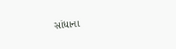સાંધાના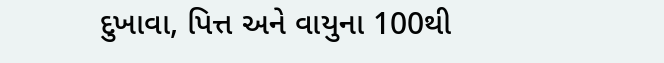દુખાવા, પિત્ત અને વાયુના 100થી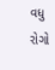વધુ રોગો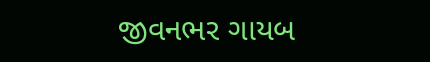જીવનભર ગાયબ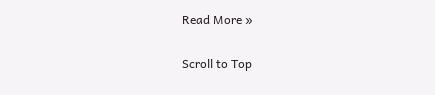Read More »

Scroll to Top